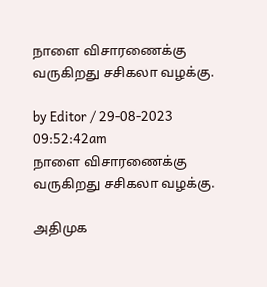நாளை விசாரணைக்கு வருகிறது சசிகலா வழக்கு.

by Editor / 29-08-2023 09:52:42am
நாளை விசாரணைக்கு வருகிறது சசிகலா வழக்கு.

அதிமுக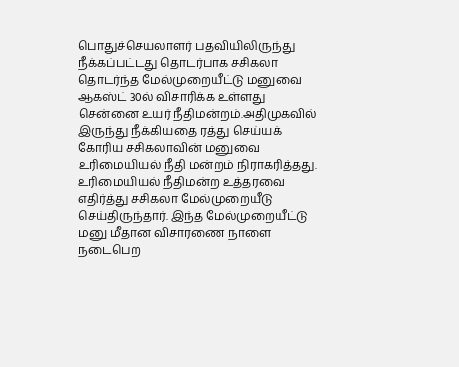பொதுச்செயலாளர் பதவியிலிருந்து நீக்கப்பட்டது தொடர்பாக சசிகலா தொடர்ந்த மேல்முறையீட்டு மனுவை ஆகஸ்ட் 30ல் விசாரிக்க உள்ளது சென்னை உயர் நீதிமன்றம்.அதிமுகவில் இருந்து நீக்கியதை ரத்து செய்யக் கோரிய சசிகலாவின் மனுவை உரிமையியல் நீதி மன்றம் நிராகரித்தது. உரிமையியல் நீதிமன்ற உத்தரவை எதிர்த்து சசிகலா மேல்முறையீடு செய்திருந்தார். இந்த மேல்முறையீட்டு மனு மீதான விசாரணை நாளை நடைபெற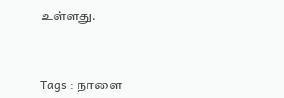உள்ளது.



Tags : நாளை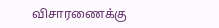விசாரணைக்கு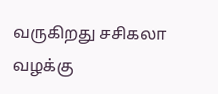வருகிறது சசிகலா வழக்கு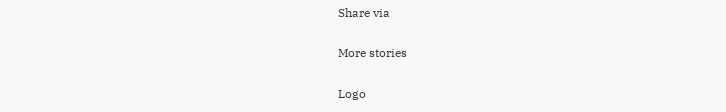Share via

More stories

Logo